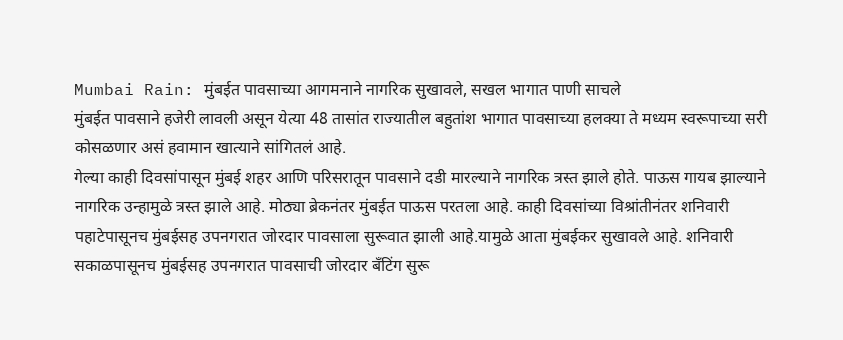Mumbai Rain: मुंबईत पावसाच्या आगमनाने नागरिक सुखावले, सखल भागात पाणी साचले
मुंबईत पावसाने हजेरी लावली असून येत्या 48 तासांत राज्यातील बहुतांश भागात पावसाच्या हलक्या ते मध्यम स्वरूपाच्या सरी कोसळणार असं हवामान खात्याने सांगितलं आहे.
गेल्या काही दिवसांपासून मुंबई शहर आणि परिसरातून पावसाने दडी मारल्याने नागरिक त्रस्त झाले होते. पाऊस गायब झाल्याने नागरिक उन्हामुळे त्रस्त झाले आहे. मोठ्या ब्रेकनंतर मुंबईत पाऊस परतला आहे. काही दिवसांच्या विश्रांतीनंतर शनिवारी पहाटेपासूनच मुंबईसह उपनगरात जोरदार पावसाला सुरूवात झाली आहे.यामुळे आता मुंबईकर सुखावले आहे. शनिवारी सकाळपासूनच मुंबईसह उपनगरात पावसाची जोरदार बँटिंग सुरू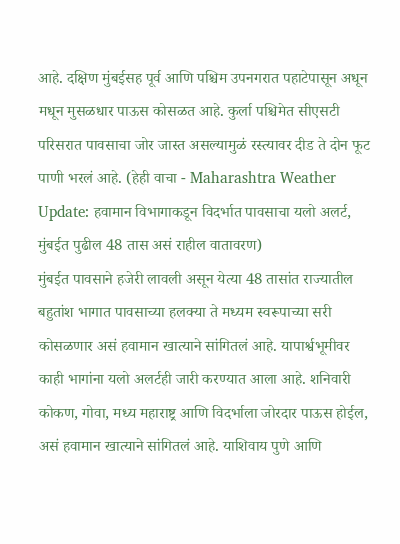आहे. दक्षिण मुंबईसह पूर्व आणि पश्चिम उपनगरात पहाटेपासून अधून मधून मुसळधार पाऊस कोसळत आहे. कुर्ला पश्चिमेत सीएसटी परिसरात पावसाचा जोर जास्त असल्यामुळं रस्त्यावर दीड ते दोन फूट पाणी भरलं आहे. (हेही वाचा - Maharashtra Weather Update: हवामान विभागाकडून विदर्भात पावसाचा यलो अलर्ट, मुंबईत पुढील 48 तास असं राहील वातावरण)
मुंबईत पावसाने हजेरी लावली असून येत्या 48 तासांत राज्यातील बहुतांश भागात पावसाच्या हलक्या ते मध्यम स्वरूपाच्या सरी कोसळणार असं हवामान खात्याने सांगितलं आहे. यापार्श्वभूमीवर काही भागांना यलो अलर्टही जारी करण्यात आला आहे. शनिवारी कोकण, गोवा, मध्य महाराष्ट्र आणि विदर्भाला जोरदार पाऊस होईल, असं हवामान खात्याने सांगितलं आहे. याशिवाय पुणे आणि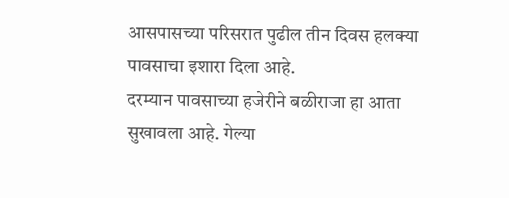आसपासच्या परिसरात पुढील तीन दिवस हलक्या पावसाचा इशारा दिला आहे.
दरम्यान पावसाच्या हजेरीने बळीराजा हा आता सुखावला आहे. गेल्या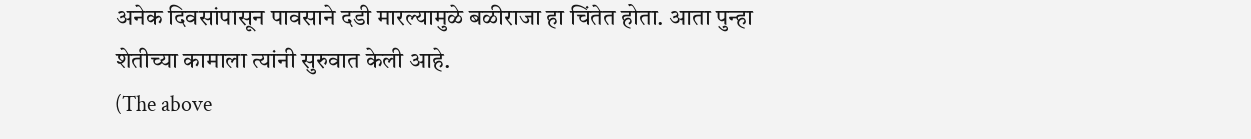अनेक दिवसांपासून पावसाने दडी मारल्यामुळे बळीराजा हा चिंतेत होता. आता पुन्हा शेतीच्या कामाला त्यांनी सुरुवात केली आहे.
(The above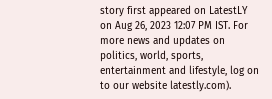story first appeared on LatestLY on Aug 26, 2023 12:07 PM IST. For more news and updates on politics, world, sports, entertainment and lifestyle, log on to our website latestly.com).